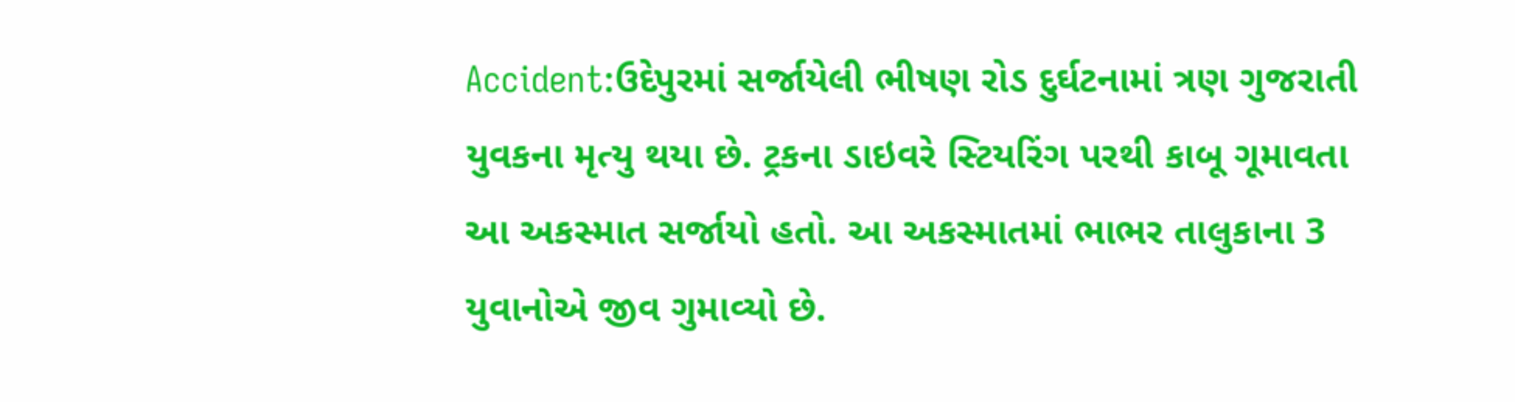Accident:ઉદેપુરમાં સર્જાયેલી ભીષણ રોડ દુર્ઘટનામાં ત્રણ ગુજરાતી યુવકના મૃત્યુ થયા છે. ટ્રકના ડાઇવરે સ્ટિયરિંગ પરથી કાબૂ ગૂમાવતા આ અકસ્માત સર્જાયો હતો. આ અકસ્માતમાં ભાભર તાલુકાના 3 યુવાનોએ જીવ ગુમાવ્યો છે.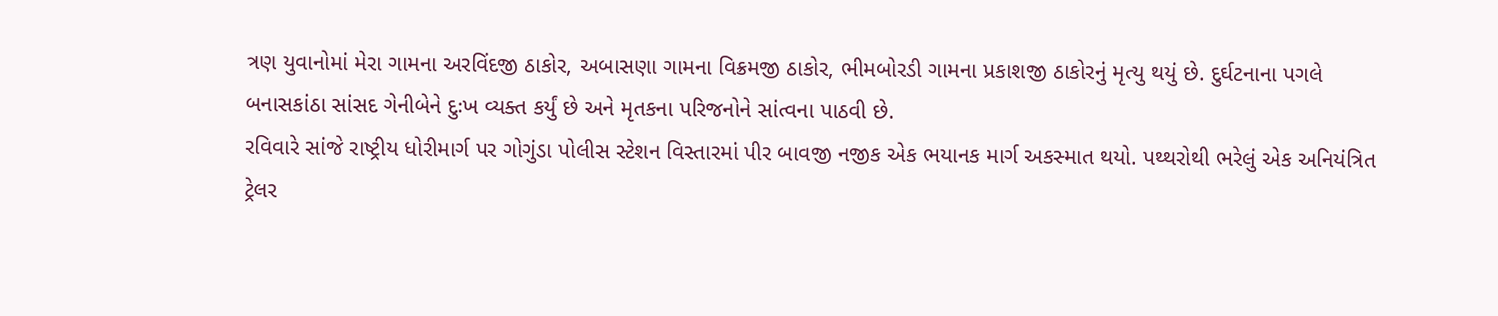ત્રણ યુવાનોમાં મેરા ગામના અરવિંદજી ઠાકોર, અબાસણા ગામના વિક્રમજી ઠાકોર, ભીમબોરડી ગામના પ્રકાશજી ઠાકોરનું મૃત્યુ થયું છે. દુર્ઘટનાના પગલે બનાસકાંઠા સાંસદ ગેનીબેને દુઃખ વ્યક્ત કર્યું છે અને મૃતકના પરિજનોને સાંત્વના પાઠવી છે.
રવિવારે સાંજે રાષ્ટ્રીય ધોરીમાર્ગ પર ગોગુંડા પોલીસ સ્ટેશન વિસ્તારમાં પીર બાવજી નજીક એક ભયાનક માર્ગ અકસ્માત થયો. પથ્થરોથી ભરેલું એક અનિયંત્રિત ટ્રેલર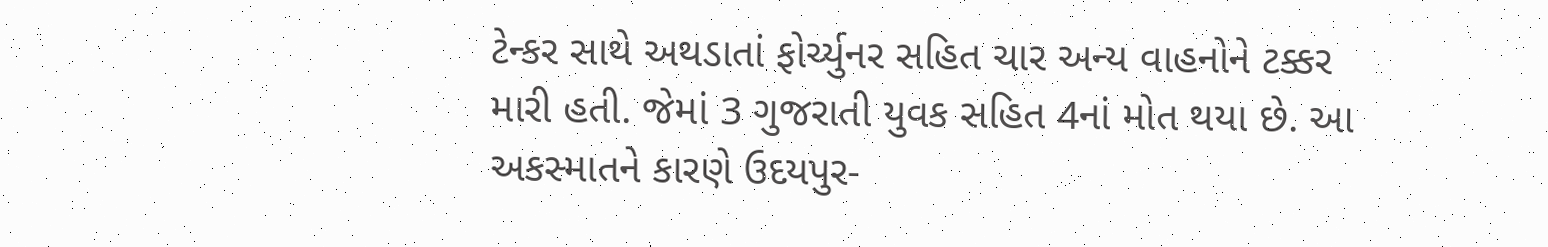ટેન્કર સાથે અથડાતાં ફોર્ચ્યુનર સહિત ચાર અન્ય વાહનોને ટક્કર મારી હતી. જેમાં 3 ગુજરાતી યુવક સહિત 4નાં મોત થયા છે. આ અકસ્માતને કારણે ઉદયપુર-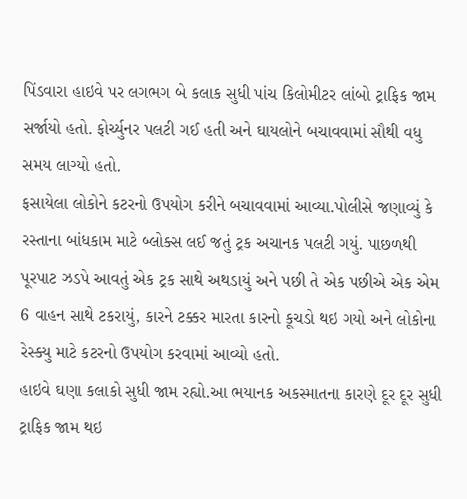પિંડવારા હાઇવે પર લગભગ બે કલાક સુધી પાંચ કિલોમીટર લાંબો ટ્રાફિક જામ સર્જાયો હતો. ફોર્ચ્યુનર પલટી ગઈ હતી અને ઘાયલોને બચાવવામાં સૌથી વધુ સમય લાગ્યો હતો.
ફસાયેલા લોકોને કટરનો ઉપયોગ કરીને બચાવવામાં આવ્યા.પોલીસે જણાવ્યું કે રસ્તાના બાંધકામ માટે બ્લોક્સ લઈ જતું ટ્રક અચાનક પલટી ગયું. પાછળથી પૂરપાટ ઝડપે આવતું એક ટ્રક સાથે અથડાયું અને પછી તે એક પછીએ એક એમ 6 વાહન સાથે ટકરાયું, કારને ટક્કર મારતા કારનો કૂચડો થઇ ગયો અને લોકોના રેસ્ક્યુ માટે કટરનો ઉપયોગ કરવામાં આવ્યો હતો.
હાઇવે ઘણા કલાકો સુધી જામ રહ્યો.આ ભયાનક અકસ્માતના કારણે દૂર દૂર સુધી ટ્રાફિક જામ થઇ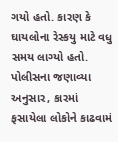ગયો હતો. કારણ કે ઘાયલોના રેસ્કયુ માટે વધુ સમય લાગ્યો હતો. પોલીસના જણાવ્યા અનુસાર, કારમાં ફસાયેલા લોકોને કાઢવામં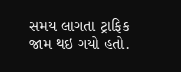સમય લાગતા ટ્રાફિક જામ થઇ ગયો હતો.